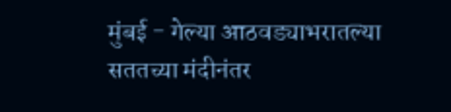मुंबई - गेल्या आठवड्याभरातल्या सततच्या मंदीनंतर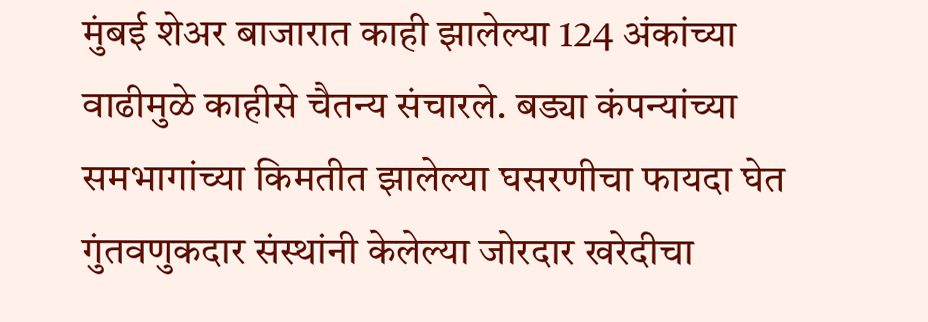मुंबई शेअर बाजारात काही झालेल्या 124 अंकांच्या वाढीमुळे काहीसे चैतन्य संचारले. बड्या कंपन्यांच्या समभागांच्या किमतीत झालेल्या घसरणीचा फायदा घेत गुंतवणुकदार संस्थांनी केलेल्या जोरदार खरेदीचा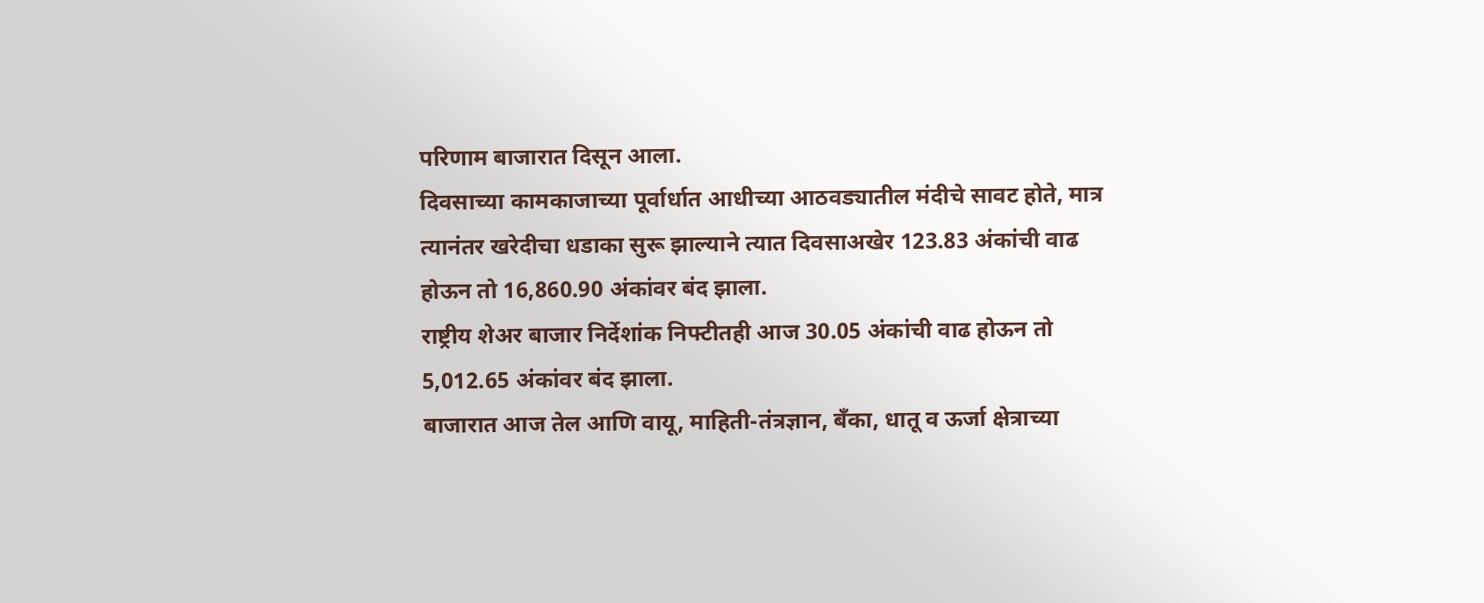परिणाम बाजारात दिसून आला.
दिवसाच्या कामकाजाच्या पूर्वार्धात आधीच्या आठवड्यातील मंदीचे सावट होते, मात्र त्यानंतर खरेदीचा धडाका सुरू झाल्याने त्यात दिवसाअखेर 123.83 अंकांची वाढ होऊन तो 16,860.90 अंकांवर बंद झाला.
राष्ट्रीय शेअर बाजार निर्देशांक निफ्टीतही आज 30.05 अंकांची वाढ होऊन तो 5,012.65 अंकांवर बंद झाला.
बाजारात आज तेल आणि वायू, माहिती-तंत्रज्ञान, बँका, धातू व ऊर्जा क्षेत्राच्या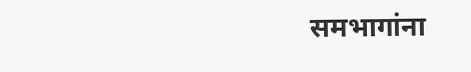समभागांना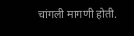चांगली मागणी होती.